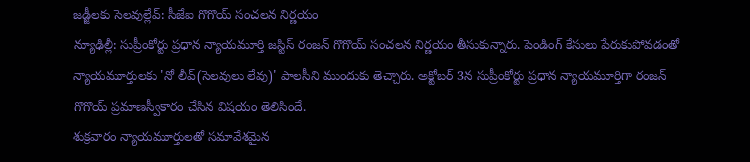జడ్జీలకు సెలవుల్లేవ్: సీజేఐ గొగొయ్ సంచలన నిర్ణయం
న్యూఢిల్లీ: సుప్రీంకోర్టు ప్రధాన న్యాయమూర్తి జస్టిస్ రంజన్ గొగొయ్ సంచలన నిర్ణయం తీసుకున్నారు. పెండింగ్ కేసులు పేరుకుపోవడంతో న్యాయమూర్తులకు 'నో లీవ్(సెలవులు లేవు)' పాలసీని ముందుకు తెచ్చారు. అక్టోబర్ 3న సుప్రీంకోర్టు ప్రధాన న్యాయమూర్తిగా రంజన్ గొగొయ్ ప్రమాణస్వీకారం చేసిన విషయం తెలిసిందే.
శుక్రవారం న్యాయమూర్తులతో సమావేశమైన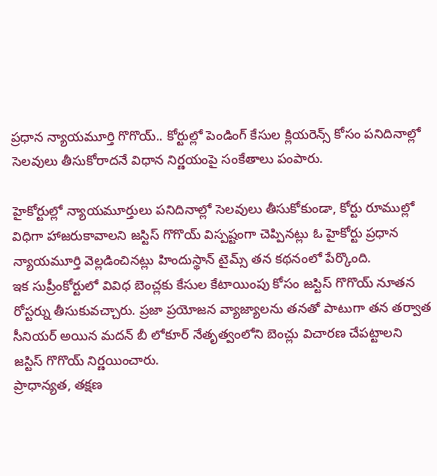ప్రధాన న్యాయమూర్తి గొగొయ్.. కోర్టుల్లో పెండింగ్ కేసుల క్లియరెన్స్ కోసం పనిదినాల్లో సెలవులు తీసుకోరాదనే విధాన నిర్ణయంపై సంకేతాలు పంపారు.

హైకోర్టుల్లో న్యాయమూర్తులు పనిదినాల్లో సెలవులు తీసుకోకుండా, కోర్టు రూముల్లో విధిగా హాజరుకావాలని జస్టిస్ గొగొయ్ విస్పష్టంగా చెప్పినట్లు ఓ హైకోర్టు ప్రధాన న్యాయమూర్తి వెల్లడించినట్లు హిందుస్థాన్ టైమ్స్ తన కథనంలో పేర్కొంది.
ఇక సుప్రీంకోర్టులో వివిధ బెంచ్లకు కేసుల కేటాయింపు కోసం జస్టిస్ గొగొయ్ నూతన రోస్టర్ను తీసుకువచ్చారు. ప్రజా ప్రయోజన వ్యాజ్యాలను తనతో పాటుగా తన తర్వాత సీనియర్ అయిన మదన్ బీ లోకూర్ నేతృత్వంలోని బెంచ్లు విచారణ చేపట్టాలని జస్టిస్ గొగొయ్ నిర్ణయించారు.
ప్రాధాన్యత, తక్షణ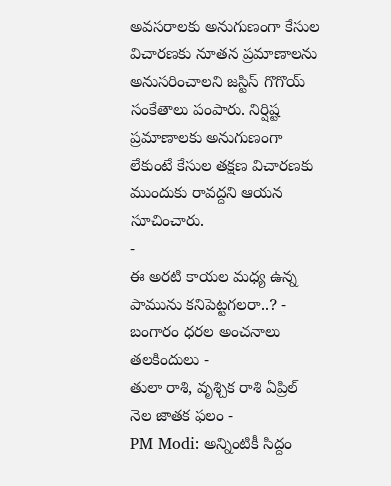అవసరాలకు అనుగుణంగా కేసుల విచారణకు నూతన ప్రమాణాలను అనుసరించాలని జస్టిస్ గొగొయ్ సంకేతాలు పంపారు. నిర్షిష్ట ప్రమాణాలకు అనుగుణంగా లేకుంటే కేసుల తక్షణ విచారణకు ముందుకు రావద్దని ఆయన సూచించారు.
-
ఈ అరటి కాయల మధ్య ఉన్న పామును కనిపెట్టగలరా..? -
బంగారం ధరల అంచనాలు తలకిందులు -
తులా రాశి, వృశ్చిక రాశి ఏప్రిల్ నెల జాతక ఫలం -
PM Modi: అన్నింటికీ సిద్దం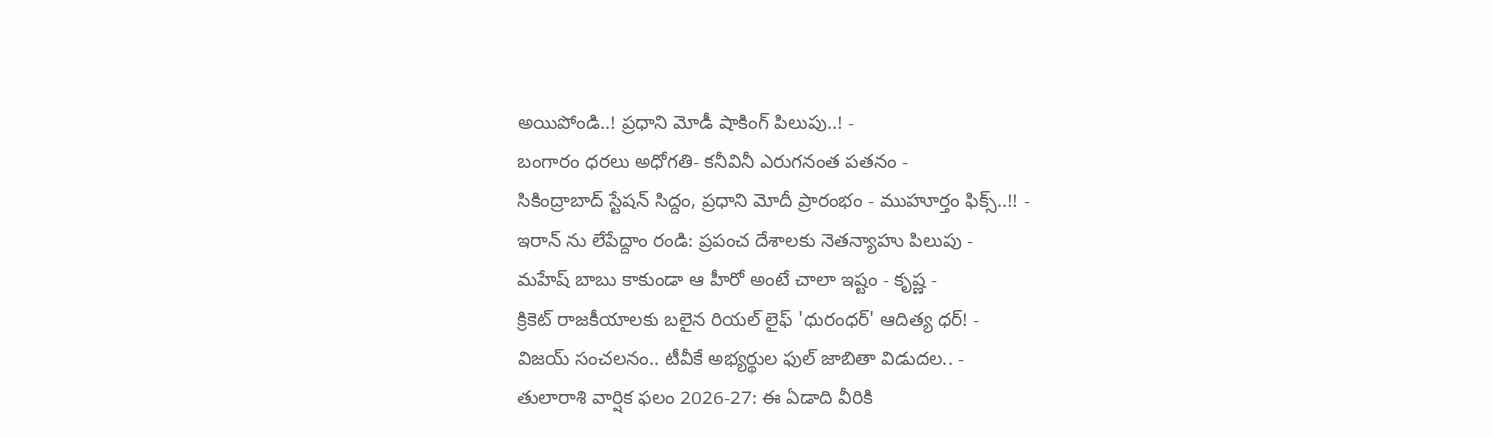అయిపోండి..! ప్రధాని మోడీ షాకింగ్ పిలుపు..! -
బంగారం ధరలు అధోగతి- కనీవినీ ఎరుగనంత పతనం -
సికింద్రాబాద్ స్టేషన్ సిద్దం, ప్రధాని మోదీ ప్రారంభం - ముహూర్తం ఫిక్స్..!! -
ఇరాన్ ను లేపేద్దాం రండి: ప్రపంచ దేశాలకు నెతన్యాహు పిలుపు -
మహేష్ బాబు కాకుండా ఆ హీరో అంటే చాలా ఇష్టం - కృష్ణ -
క్రికెట్ రాజకీయాలకు బలైన రియల్ లైఫ్ 'ధురంధర్' ఆదిత్య ధర్! -
విజయ్ సంచలనం.. టీవీకే అభ్యర్థుల ఫుల్ జాబితా విడుదల.. -
తులారాశి వార్షిక ఫలం 2026-27: ఈ ఏడాది వీరికి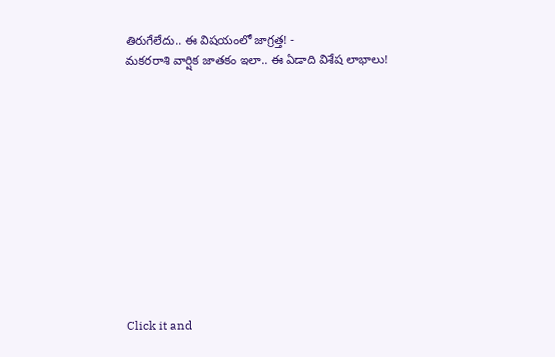తిరుగేలేదు.. ఈ విషయంలో జాగ్రత్త! -
మకరరాశి వార్షిక జాతకం ఇలా.. ఈ ఏడాది విశేష లాభాలు!












Click it and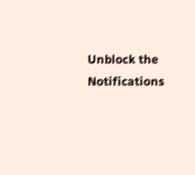Unblock the Notifications